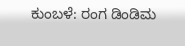ಕುಂಬಳೆ: ರಂಗ ಡಿಂಡಿಮ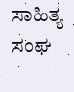ಸಾಹಿತ್ಯ ಸಂಘ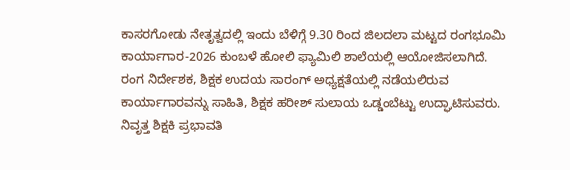ಕಾಸರಗೋಡು ನೇತೃತ್ವದಲ್ಲಿ ಇಂದು ಬೆಳಿಗ್ಗೆ 9.30 ರಿಂದ ಜಿಲದಲಾ ಮಟ್ಟದ ರಂಗಭೂಮಿ ಕಾರ್ಯಾಗಾರ-2026 ಕುಂಬಳೆ ಹೋಲಿ ಫ್ಯಾಮಿಲಿ ಶಾಲೆಯಲ್ಲಿ ಆಯೋಜಿಸಲಾಗಿದೆ.
ರಂಗ ನಿರ್ದೇಶಕ, ಶಿಕ್ಷಕ ಉದಯ ಸಾರಂಗ್ ಅಧ್ಯಕ್ಷತೆಯಲ್ಲಿ ನಡೆಯಲಿರುವ ಕಾರ್ಯಾಗಾರವನ್ನು ಸಾಹಿತಿ, ಶಿಕ್ಷಕ ಹರೀಶ್ ಸುಲಾಯ ಒಡ್ಡಂಬೆಟ್ಟು ಉದ್ಘಾಟಿಸುವರು. ನಿವೃತ್ತ ಶಿಕ್ಷಕಿ ಪ್ರಭಾವತಿ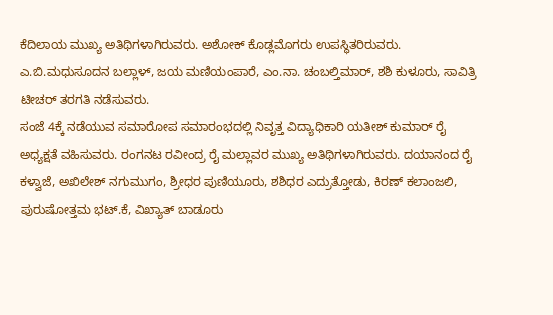ಕೆದಿಲಾಯ ಮುಖ್ಯ ಅತಿಥಿಗಳಾಗಿರುವರು. ಅಶೋಕ್ ಕೊಡ್ಲಮೊಗರು ಉಪಸ್ಥಿತರಿರುವರು. ಎ.ಬಿ.ಮಧುಸೂದನ ಬಲ್ಲಾಳ್, ಜಯ ಮಣಿಯಂಪಾರೆ, ಎಂ.ನಾ. ಚಂಬಲ್ತಿಮಾರ್, ಶಶಿ ಕುಳೂರು, ಸಾವಿತ್ರಿ ಟೀಚರ್ ತರಗತಿ ನಡೆಸುವರು.
ಸಂಜೆ 4ಕ್ಕೆ ನಡೆಯುವ ಸಮಾರೋಪ ಸಮಾರಂಭದಲ್ಲಿ ನಿವೃತ್ತ ವಿದ್ಯಾಧಿಕಾರಿ ಯತೀಶ್ ಕುಮಾರ್ ರೈ ಅಧ್ಯಕ್ಷತೆ ವಹಿಸುವರು. ರಂಗನಟ ರವೀಂದ್ರ ರೈ ಮಲ್ಲಾವರ ಮುಖ್ಯ ಅತಿಥಿಗಳಾಗಿರುವರು. ದಯಾನಂದ ರೈ ಕಳ್ವಾಜೆ, ಅಖಿಲೇಶ್ ನಗುಮುಗಂ, ಶ್ರೀಧರ ಪುಣಿಯೂರು, ಶಶಿಧರ ಎದ್ರುತ್ತೋಡು, ಕಿರಣ್ ಕಲಾಂಜಲಿ, ಪುರುಷೋತ್ತಮ ಭಟ್.ಕೆ, ವಿಖ್ಯಾತ್ ಬಾಡೂರು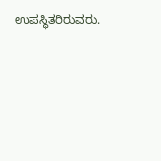ಉಪಸ್ಥಿತರಿರುವರು.